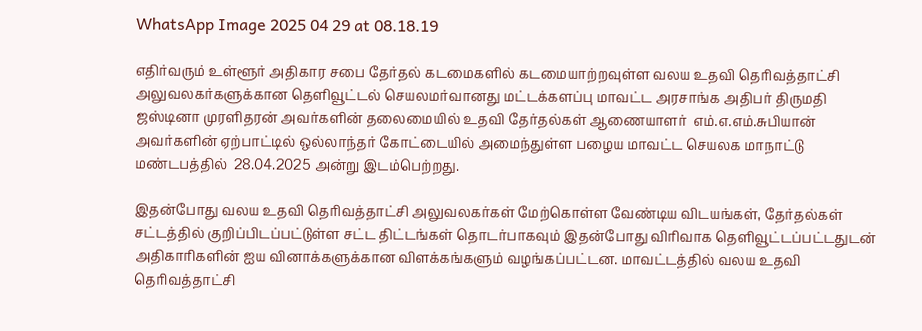WhatsApp Image 2025 04 29 at 08.18.19

எதிர்வரும் உள்ளூர் அதிகார சபை தேர்தல் கடமைகளில் கடமையாற்றவுள்ள வலய உதவி தெரிவத்தாட்சி அலுவலகர்களுக்கான தெளிவூட்டல் செயலமர்வானது மட்டக்களப்பு மாவட்ட அரசாங்க அதிபர் திருமதி ஜஸ்டினா முரளிதரன் அவர்களின் தலைமையில் உதவி தேர்தல்கள் ஆணையாளர்  எம்.எ.எம்.சுபியான் அவர்களின் ஏற்பாட்டில் ஒல்லாந்தர் கோட்டையில் அமைந்துள்ள பழைய மாவட்ட செயலக மாநாட்டு மண்டபத்தில்  28.04.2025 அன்று இடம்பெற்றது.

இதன்போது வலய உதவி தெரிவத்தாட்சி அலுவலகர்கள் மேற்கொள்ள வேண்டிய விடயங்கள், தேர்தல்கள் சட்டத்தில் குறிப்பிடப்பட்டுள்ள சட்ட திட்டங்கள் தொடர்பாகவும் இதன்போது விரிவாக தெளிவூட்டப்பட்டதுடன்  அதிகாரிகளின் ஐய வினாக்களுக்கான விளக்கங்களும் வழங்கப்பட்டன. மாவட்டத்தில் வலய உதவி தெரிவத்தாட்சி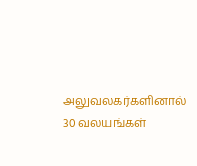அலுவலகர்களினால்  30 வலயங்கள்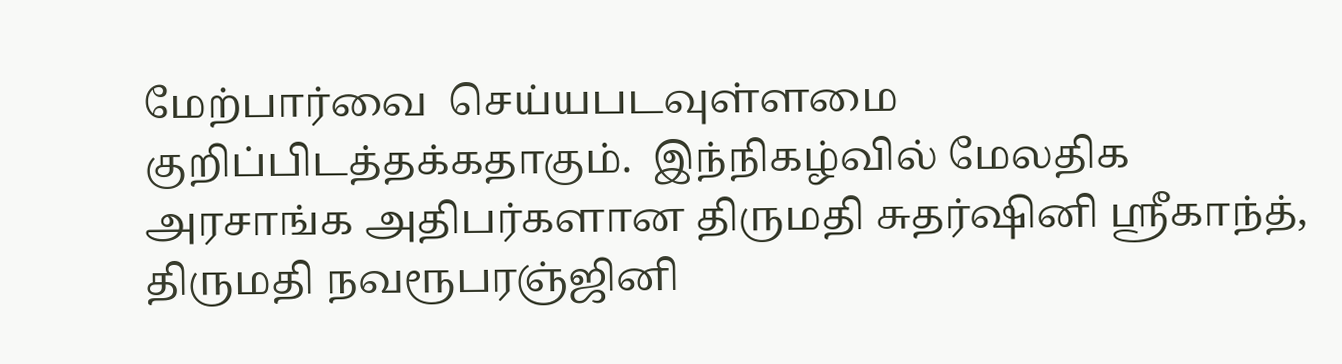மேற்பார்வை  செய்யபடவுள்ளமை குறிப்பிடத்தக்கதாகும்.  இந்நிகழ்வில் மேலதிக அரசாங்க அதிபர்களான திருமதி சுதர்ஷினி ஸ்ரீகாந்த்,  திருமதி நவரூபரஞ்ஜினி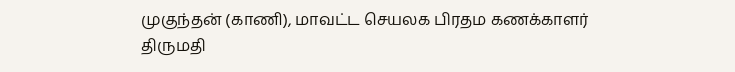முகுந்தன் (காணி), மாவட்ட செயலக பிரதம கணக்காளர் திருமதி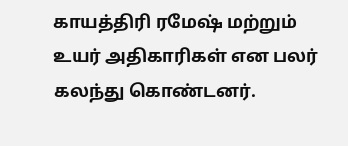காயத்திரி ரமேஷ் மற்றும் உயர் அதிகாரிகள் என பலர் கலந்து கொண்டனர்.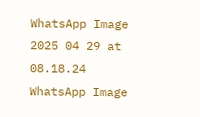WhatsApp Image 2025 04 29 at 08.18.24 WhatsApp Image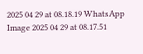2025 04 29 at 08.18.19 WhatsApp Image 2025 04 29 at 08.17.51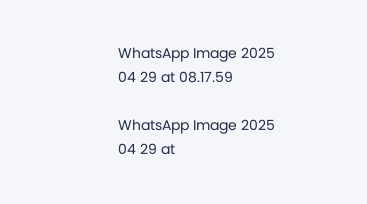WhatsApp Image 2025 04 29 at 08.17.59

WhatsApp Image 2025 04 29 at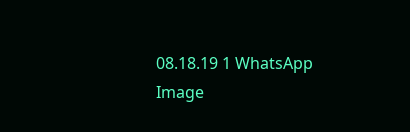08.18.19 1 WhatsApp Image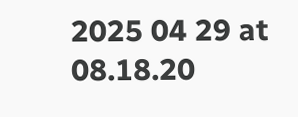2025 04 29 at 08.18.20